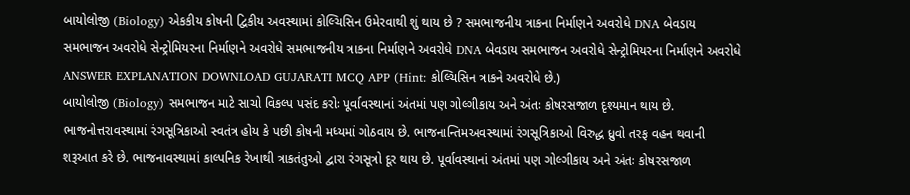બાયોલોજી (Biology) એકકીય કોષની દ્વિકીય અવસ્થામાં કોલ્ચિસિન ઉમેરવાથી શું થાય છે ? સમભાજનીય ત્રાકના નિર્માણને અવરોધે DNA બેવડાય સમભાજન અવરોધે સેન્ટ્રોમિયરના નિર્માણને અવરોધે સમભાજનીય ત્રાકના નિર્માણને અવરોધે DNA બેવડાય સમભાજન અવરોધે સેન્ટ્રોમિયરના નિર્માણને અવરોધે ANSWER EXPLANATION DOWNLOAD GUJARATI MCQ APP (Hint: કોલ્ચિસિન ત્રાકને અવરોધે છે.)
બાયોલોજી (Biology) સમભાજન માટે સાચો વિકલ્પ પસંદ કરોઃ પૂર્વાવસ્થાનાં અંતમાં પણ ગોલ્ગીકાય અને અંતઃ કોષરસજાળ દૃશ્યમાન થાય છે. ભાજનોત્તરાવસ્થામાં રંગસૂત્રિકાઓ સ્વતંત્ર હોય કે પછી કોષની મધ્યમાં ગોઠવાય છે. ભાજનાન્તિમઅવસ્થામાં રંગસૂત્રિકાઓ વિરુદ્ધ ધ્રુવો તરફ વહન થવાની શરૂઆત કરે છે. ભાજનાવસ્થામાં કાલ્પનિક રેખાથી ત્રાકતંતુઓ દ્વારા રંગસૂત્રો દૂર થાય છે. પૂર્વાવસ્થાનાં અંતમાં પણ ગોલ્ગીકાય અને અંતઃ કોષરસજાળ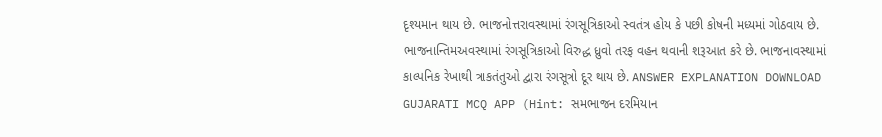દૃશ્યમાન થાય છે. ભાજનોત્તરાવસ્થામાં રંગસૂત્રિકાઓ સ્વતંત્ર હોય કે પછી કોષની મધ્યમાં ગોઠવાય છે. ભાજનાન્તિમઅવસ્થામાં રંગસૂત્રિકાઓ વિરુદ્ધ ધ્રુવો તરફ વહન થવાની શરૂઆત કરે છે. ભાજનાવસ્થામાં કાલ્પનિક રેખાથી ત્રાકતંતુઓ દ્વારા રંગસૂત્રો દૂર થાય છે. ANSWER EXPLANATION DOWNLOAD GUJARATI MCQ APP (Hint: સમભાજન દરમિયાન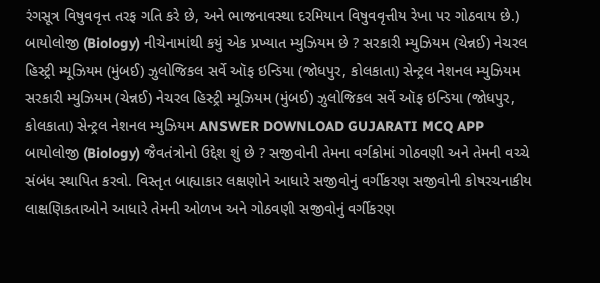રંગસૂત્ર વિષુવવૃત્ત તરફ ગતિ કરે છે, અને ભાજનાવસ્થા દરમિયાન વિષુવવૃત્તીય રેખા પર ગોઠવાય છે.)
બાયોલોજી (Biology) નીચેનામાંથી કયું એક પ્રખ્યાત મ્યુઝિયમ છે ? સરકારી મ્યુઝિયમ (ચેન્નઈ) નેચરલ હિસ્ટ્રી મ્યૂઝિયમ (મુંબઈ) ઝુલોજિકલ સર્વે ઑફ ઇન્ડિયા (જોધપુર, કોલકાતા) સેન્ટ્રલ નેશનલ મ્યુઝિયમ સરકારી મ્યુઝિયમ (ચેન્નઈ) નેચરલ હિસ્ટ્રી મ્યૂઝિયમ (મુંબઈ) ઝુલોજિકલ સર્વે ઑફ ઇન્ડિયા (જોધપુર, કોલકાતા) સેન્ટ્રલ નેશનલ મ્યુઝિયમ ANSWER DOWNLOAD GUJARATI MCQ APP
બાયોલોજી (Biology) જૈવતંત્રોનો ઉદ્દેશ શું છે ? સજીવોની તેમના વર્ગકોમાં ગોઠવણી અને તેમની વચ્ચે સંબંધ સ્થાપિત કરવો. વિસ્તૃત બાહ્યાકાર લક્ષણોને આધારે સજીવોનું વર્ગીકરણ સજીવોની કોષરચનાકીય લાક્ષણિકતાઓને આધારે તેમની ઓળખ અને ગોઠવણી સજીવોનું વર્ગીકરણ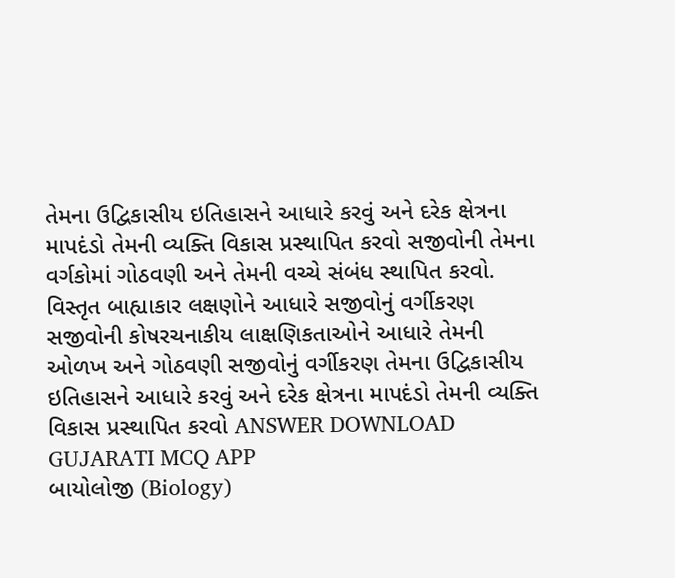તેમના ઉદ્વિકાસીય ઇતિહાસને આધારે કરવું અને દરેક ક્ષેત્રના માપદંડો તેમની વ્યક્તિ વિકાસ પ્રસ્થાપિત કરવો સજીવોની તેમના વર્ગકોમાં ગોઠવણી અને તેમની વચ્ચે સંબંધ સ્થાપિત કરવો. વિસ્તૃત બાહ્યાકાર લક્ષણોને આધારે સજીવોનું વર્ગીકરણ સજીવોની કોષરચનાકીય લાક્ષણિકતાઓને આધારે તેમની ઓળખ અને ગોઠવણી સજીવોનું વર્ગીકરણ તેમના ઉદ્વિકાસીય ઇતિહાસને આધારે કરવું અને દરેક ક્ષેત્રના માપદંડો તેમની વ્યક્તિ વિકાસ પ્રસ્થાપિત કરવો ANSWER DOWNLOAD GUJARATI MCQ APP
બાયોલોજી (Biology)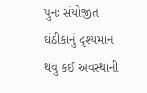પુનઃ સંયોજીત ઘંઠીકાનું દૃશ્યમાન થવુ કઈ અવસ્થાની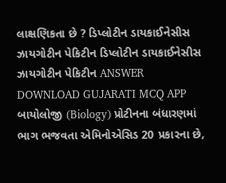લાક્ષણિકતા છે ? ડિપ્લોટીન ડાયકાઈનેસીસ ઝાયગોટીન પેકિટીન ડિપ્લોટીન ડાયકાઈનેસીસ ઝાયગોટીન પેકિટીન ANSWER DOWNLOAD GUJARATI MCQ APP
બાયોલોજી (Biology) પ્રોટીનના બંધારણમાં ભાગ ભજવતા એમિનોએસિડ 20 પ્રકારના છે,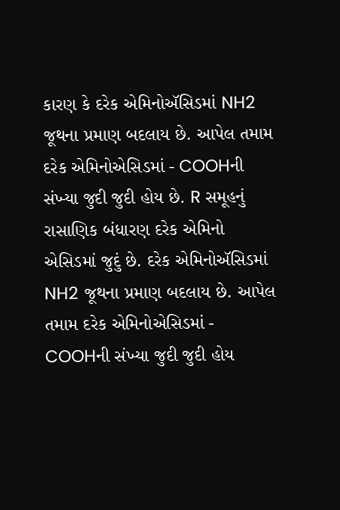કારણ કે દરેક એમિનોઍસિડમાં NH2 જૂથના પ્રમાણ બદલાય છે. આપેલ તમામ દરેક એમિનોએસિડમાં - COOHની સંખ્યા જુદી જુદી હોય છે. R સમૂહનું રાસાણિક બંધારણ દરેક એમિનો એસિડમાં જુદું છે. દરેક એમિનોઍસિડમાં NH2 જૂથના પ્રમાણ બદલાય છે. આપેલ તમામ દરેક એમિનોએસિડમાં - COOHની સંખ્યા જુદી જુદી હોય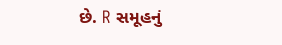છે. R સમૂહનું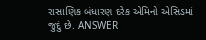રાસાણિક બંધારણ દરેક એમિનો એસિડમાં જુદું છે. ANSWER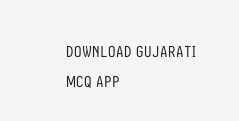DOWNLOAD GUJARATI MCQ APP